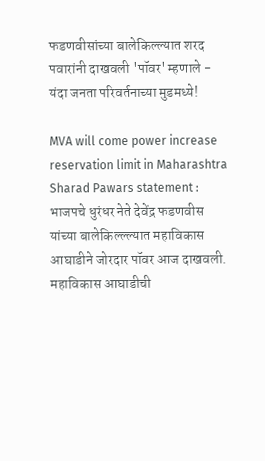फडणवीसांच्या बालेकिल्ल्यात शरद पवारांनी दाखवली 'पॉवर' म्हणाले - यंदा जनता परिवर्तनाच्या मुडमध्ये!

MVA will come power increase reservation limit in Maharashtra Sharad Pawars statement : भाजपचे धुरंधर नेते देवेंद्र फडणवीस यांच्या बालेकिल्ल्ल्यात महाविकास आघाडीने जोरदार पॉवर आज दाखवली. महाविकास आघाडीची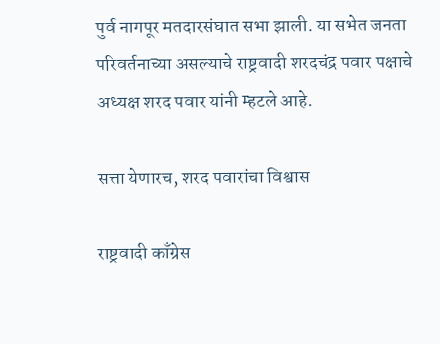पुर्व नागपूर मतदारसंघात सभा झाली. या सभेत जनता परिवर्तनाच्या असल्याचे राष्ट्रवादी शरदचंद्र पवार पक्षाचे अध्यक्ष शरद पवार यांनी म्हटले आहे.

सत्ता येणारच, शरद पवारांचा विश्वास

राष्ट्रवादी काँग्रेस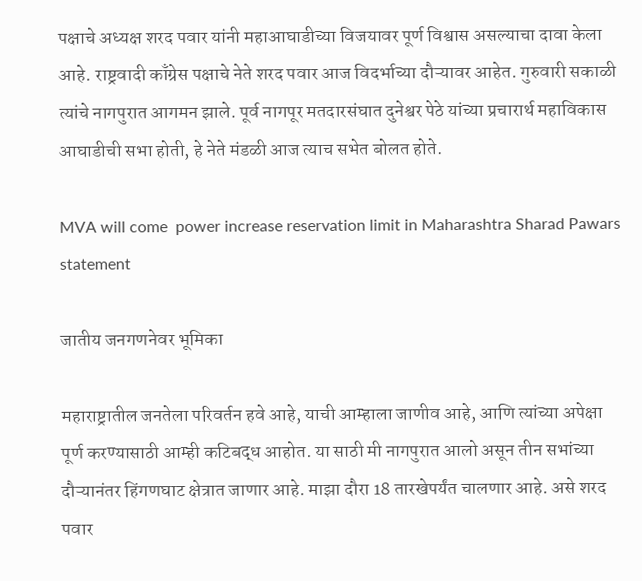पक्षाचे अध्यक्ष शरद पवार यांनी महाआघाडीच्या विजयावर पूर्ण विश्वास असल्याचा दावा केला आहे. राष्ट्रवादी काँग्रेस पक्षाचे नेते शरद पवार आज विदर्भाच्या दौऱ्यावर आहेत. गुरुवारी सकाळी त्यांचे नागपुरात आगमन झाले. पूर्व नागपूर मतदारसंघात दुनेश्वर पेठे यांच्या प्रचारार्थ महाविकास आघाडीची सभा होती, हे नेते मंडळी आज त्याच सभेत बोलत होते.

MVA will come  power increase reservation limit in Maharashtra Sharad Pawars statement

जातीय जनगणनेवर भूमिका

महाराष्ट्रातील जनतेला परिवर्तन हवे आहे, याची आम्हाला जाणीव आहे, आणि त्यांच्या अपेक्षा पूर्ण करण्यासाठी आम्ही कटिबद्ध आहोत. या साठी मी नागपुरात आलो असून तीन सभांच्या दौऱ्यानंतर हिंगणघाट क्षेत्रात जाणार आहे. माझा दौरा 18 तारखेपर्यंत चालणार आहे. असे शरद पवार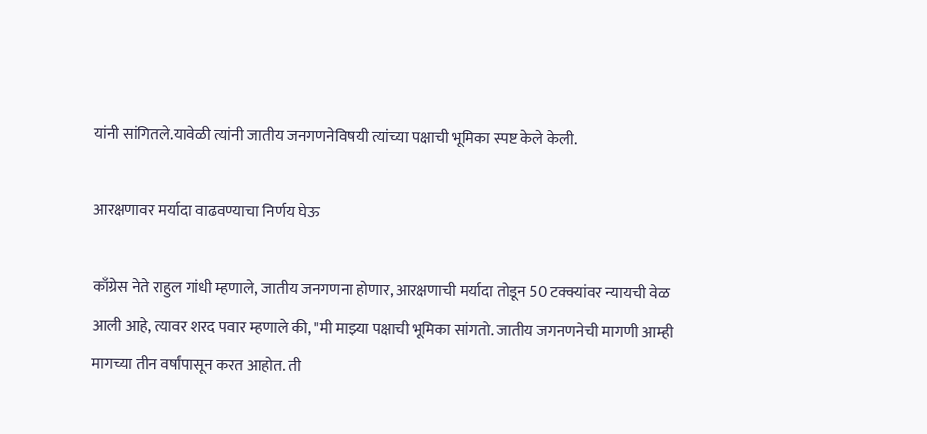यांनी सांगितले.यावेळी त्यांनी जातीय जनगणनेविषयी त्यांच्या पक्षाची भूमिका स्पष्ट केले केली.

आरक्षणावर मर्यादा वाढवण्याचा निर्णय घेऊ

काँग्रेस नेते राहुल गांधी म्हणाले, जातीय जनगणना होणार, आरक्षणाची मर्यादा तोडून 50 टक्क्यांवर न्यायची वेळ आली आहे, त्यावर शरद पवार म्हणाले की, "मी माझ्या पक्षाची भूमिका सांगतो. जातीय जगनणनेची मागणी आम्ही मागच्या तीन वर्षांपासून करत आहोत. ती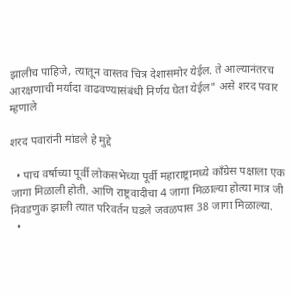झालीच पाहिजे, त्यातून वास्तव चित्र देशासमोर येईल. ते आल्यानंतरच आरक्षणाची मर्यादा वाढवण्यासंबंधी निर्णय घेता येईल" असे शरद पवार म्हणाले

शरद पवारांनी मांडले हे मुद्दे

  • पाच वर्षाच्या पूर्वी लोकसभेच्या पूर्वी महाराष्ट्रामध्ये काँग्रेस पक्षाला एक जागा मिळाली होती. आणि राष्ट्रवादीचा 4 जागा मिळाल्या होत्या मात्र जी निवडणुक झाली त्यात परिवर्तन घडले जवळपास 38 जागा मिळाल्या.
  •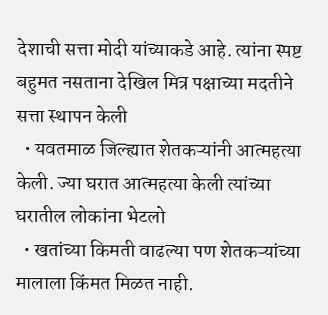देशाची सत्ता मोदी यांच्याकडे आहे. त्यांना स्पष्ट बहुमत नसताना देखिल मित्र पक्षाच्या मदतीने सत्ता स्थापन केली
  • यवतमाळ जिल्ह्यात शेतकऱ्यांनी आत्महत्या केली. ज्या घरात आत्महत्या केली त्यांच्या घरातील लोकांना भेटलो
  • खतांच्या किमती वाढल्या पण शेतकऱ्यांच्या मालाला किंमत मिळत नाही.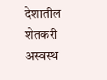देशातील शेतकरी अस्वस्थ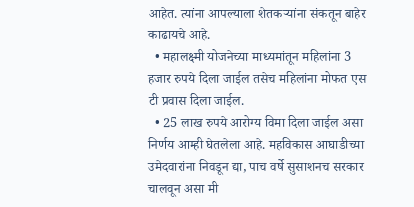आहेत. त्यांना आपल्याला शेतकऱ्यांना संकतून बाहेर काढायचे आहे.
  • महालक्ष्मी योजनेच्या माध्यमांतून महिलांना 3 हजार रुपये दिला जाईल तसेच महिलांना मोफत एस टी प्रवास दिला जाईल.
  • 25 लाख रुपये आरोग्य विमा दिला जाईल असा निर्णय आम्ही घेतलेला आहे. महविकास आघाडीच्या उमेदवारांना निवडून द्या, पाच वर्षे सुसाशनच सरकार चालवून असा मी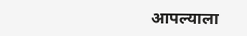आपल्याला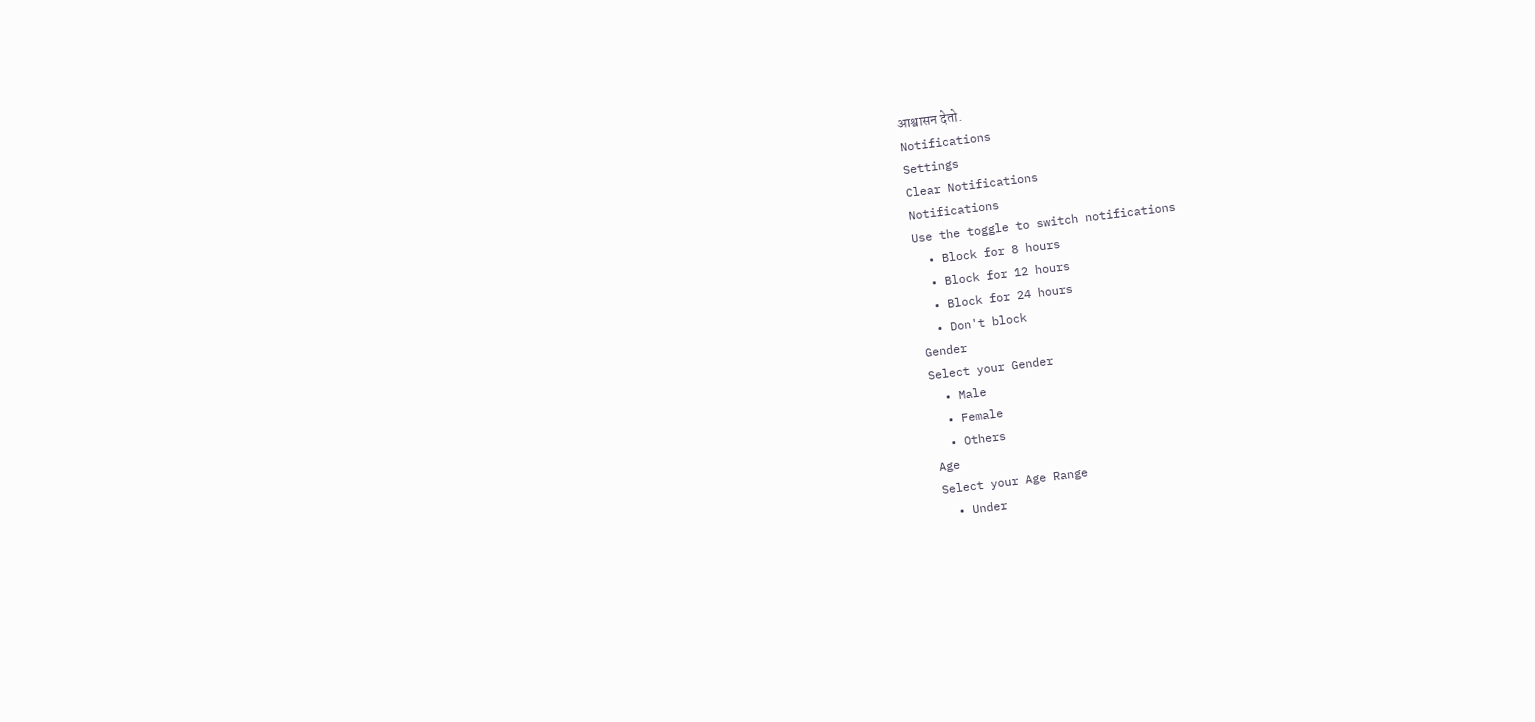आश्वासन देतो.
Notifications
Settings
Clear Notifications
Notifications
Use the toggle to switch notifications
  • Block for 8 hours
  • Block for 12 hours
  • Block for 24 hours
  • Don't block
Gender
Select your Gender
  • Male
  • Female
  • Others
Age
Select your Age Range
  • Under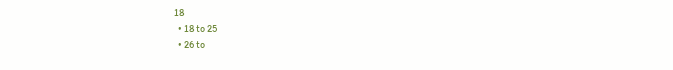18
  • 18 to 25
  • 26 to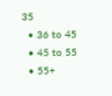35
  • 36 to 45
  • 45 to 55
  • 55+